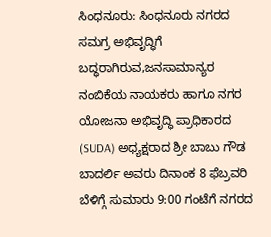ಸಿಂಧನೂರು: ಸಿಂಧನೂರು ನಗರದ ಸಮಗ್ರ ಅಭಿವೃದ್ಧಿಗೆ ಬದ್ಧರಾಗಿರುವ,ಜನಸಾಮಾನ್ಯರ ನಂಬಿಕೆಯ ನಾಯಕರು ಹಾಗೂ ನಗರ ಯೋಜನಾ ಅಭಿವೃದ್ಧಿ ಪ್ರಾಧಿಕಾರದ (SUDA) ಅಧ್ಯಕ್ಷರಾದ ಶ್ರೀ ಬಾಬು ಗೌಡ ಬಾದರ್ಲಿ ಅವರು ದಿನಾಂಕ 8 ಫೆಬ್ರವರಿ ಬೆಳಿಗ್ಗೆ ಸುಮಾರು 9:00 ಗಂಟೆಗೆ ನಗರದ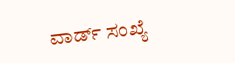ವಾರ್ಡ್ ಸಂಖ್ಯೆ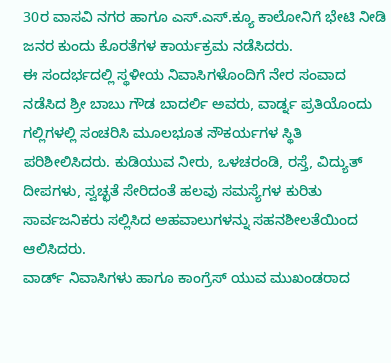30ರ ವಾಸವಿ ನಗರ ಹಾಗೂ ಎಸ್.ಎಸ್.ಕ್ಯೂ ಕಾಲೋನಿಗೆ ಭೇಟಿ ನೀಡಿ ಜನರ ಕುಂದು ಕೊರತೆಗಳ ಕಾರ್ಯಕ್ರಮ ನಡೆಸಿದರು.
ಈ ಸಂದರ್ಭದಲ್ಲಿ ಸ್ಥಳೀಯ ನಿವಾಸಿಗಳೊಂದಿಗೆ ನೇರ ಸಂವಾದ ನಡೆಸಿದ ಶ್ರೀ ಬಾಬು ಗೌಡ ಬಾದರ್ಲಿ ಅವರು, ವಾರ್ಡ್ನ ಪ್ರತಿಯೊಂದು ಗಲ್ಲಿಗಳಲ್ಲಿ ಸಂಚರಿಸಿ ಮೂಲಭೂತ ಸೌಕರ್ಯಗಳ ಸ್ಥಿತಿ ಪರಿಶೀಲಿಸಿದರು. ಕುಡಿಯುವ ನೀರು, ಒಳಚರಂಡಿ, ರಸ್ತೆ, ವಿದ್ಯುತ್ ದೀಪಗಳು, ಸ್ವಚ್ಛತೆ ಸೇರಿದಂತೆ ಹಲವು ಸಮಸ್ಯೆಗಳ ಕುರಿತು ಸಾರ್ವಜನಿಕರು ಸಲ್ಲಿಸಿದ ಅಹವಾಲುಗಳನ್ನು ಸಹನಶೀಲತೆಯಿಂದ ಆಲಿಸಿದರು.
ವಾರ್ಡ್ ನಿವಾಸಿಗಳು ಹಾಗೂ ಕಾಂಗ್ರೆಸ್ ಯುವ ಮುಖಂಡರಾದ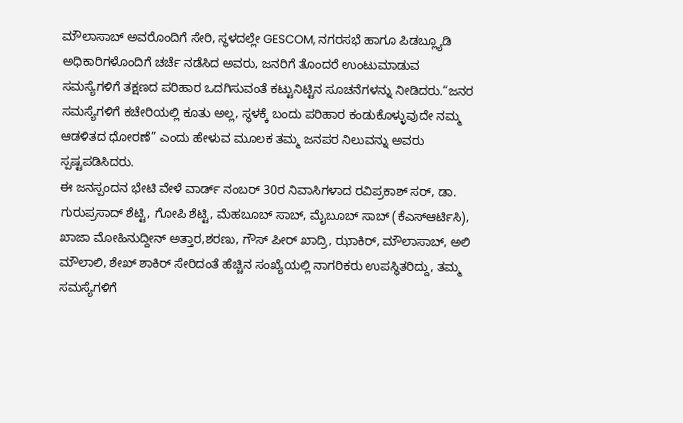ಮೌಲಾಸಾಬ್ ಅವರೊಂದಿಗೆ ಸೇರಿ, ಸ್ಥಳದಲ್ಲೇ GESCOM, ನಗರಸಭೆ ಹಾಗೂ ಪಿಡಬ್ಲ್ಯೂಡಿ ಅಧಿಕಾರಿಗಳೊಂದಿಗೆ ಚರ್ಚೆ ನಡೆಸಿದ ಅವರು, ಜನರಿಗೆ ತೊಂದರೆ ಉಂಟುಮಾಡುವ ಸಮಸ್ಯೆಗಳಿಗೆ ತಕ್ಷಣದ ಪರಿಹಾರ ಒದಗಿಸುವಂತೆ ಕಟ್ಟುನಿಟ್ಟಿನ ಸೂಚನೆಗಳನ್ನು ನೀಡಿದರು.“ಜನರ ಸಮಸ್ಯೆಗಳಿಗೆ ಕಚೇರಿಯಲ್ಲಿ ಕೂತು ಅಲ್ಲ, ಸ್ಥಳಕ್ಕೆ ಬಂದು ಪರಿಹಾರ ಕಂಡುಕೊಳ್ಳುವುದೇ ನಮ್ಮ ಆಡಳಿತದ ಧೋರಣೆ” ಎಂದು ಹೇಳುವ ಮೂಲಕ ತಮ್ಮ ಜನಪರ ನಿಲುವನ್ನು ಅವರು ಸ್ಪಷ್ಟಪಡಿಸಿದರು.
ಈ ಜನಸ್ಪಂದನ ಭೇಟಿ ವೇಳೆ ವಾರ್ಡ್ ನಂಬರ್ 30ರ ನಿವಾಸಿಗಳಾದ ರವಿಪ್ರಕಾಶ್ ಸರ್, ಡಾ. ಗುರುಪ್ರಸಾದ್ ಶೆಟ್ಟಿ, ಗೋಪಿ ಶೆಟ್ಟಿ, ಮೆಹಬೂಬ್ ಸಾಬ್, ಮೈಬೂಬ್ ಸಾಬ್ (ಕೆಎಸ್ಆರ್ಟಿಸಿ), ಖಾಜಾ ಮೋಹಿನುದ್ದೀನ್ ಅತ್ತಾರ,ಶರಣು, ಗೌಸ್ ಪೀರ್ ಖಾದ್ರಿ, ಝಾಕಿರ್, ಮೌಲಾಸಾಬ್, ಅಲಿ ಮೌಲಾಲಿ, ಶೇಖ್ ಶಾಕಿರ್ ಸೇರಿದಂತೆ ಹೆಚ್ಚಿನ ಸಂಖ್ಯೆಯಲ್ಲಿ ನಾಗರಿಕರು ಉಪಸ್ಥಿತರಿದ್ದು, ತಮ್ಮ ಸಮಸ್ಯೆಗಳಿಗೆ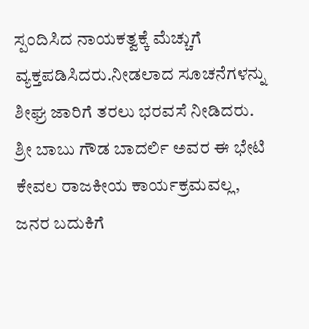ಸ್ಪಂದಿಸಿದ ನಾಯಕತ್ವಕ್ಕೆ ಮೆಚ್ಚುಗೆ ವ್ಯಕ್ತಪಡಿಸಿದರು.ನೀಡಲಾದ ಸೂಚನೆಗಳನ್ನು ಶೀಘ್ರ ಜಾರಿಗೆ ತರಲು ಭರವಸೆ ನೀಡಿದರು.
ಶ್ರೀ ಬಾಬು ಗೌಡ ಬಾದರ್ಲಿ ಅವರ ಈ ಭೇಟಿ ಕೇವಲ ರಾಜಕೀಯ ಕಾರ್ಯಕ್ರಮವಲ್ಲ, ಜನರ ಬದುಕಿಗೆ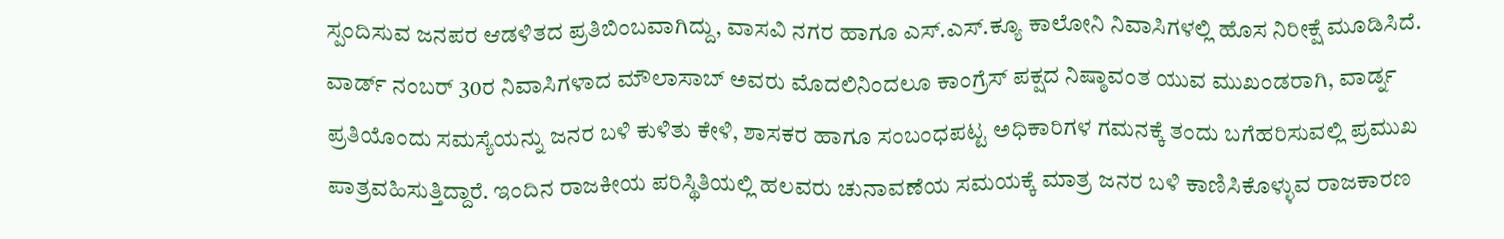ಸ್ಪಂದಿಸುವ ಜನಪರ ಆಡಳಿತದ ಪ್ರತಿಬಿಂಬವಾಗಿದ್ದು, ವಾಸವಿ ನಗರ ಹಾಗೂ ಎಸ್.ಎಸ್.ಕ್ಯೂ ಕಾಲೋನಿ ನಿವಾಸಿಗಳಲ್ಲಿ ಹೊಸ ನಿರೀಕ್ಷೆ ಮೂಡಿಸಿದೆ.
ವಾರ್ಡ್ ನಂಬರ್ 30ರ ನಿವಾಸಿಗಳಾದ ಮೌಲಾಸಾಬ್ ಅವರು ಮೊದಲಿನಿಂದಲೂ ಕಾಂಗ್ರೆಸ್ ಪಕ್ಷದ ನಿಷ್ಠಾವಂತ ಯುವ ಮುಖಂಡರಾಗಿ, ವಾರ್ಡ್ನ ಪ್ರತಿಯೊಂದು ಸಮಸ್ಯೆಯನ್ನು ಜನರ ಬಳಿ ಕುಳಿತು ಕೇಳಿ, ಶಾಸಕರ ಹಾಗೂ ಸಂಬಂಧಪಟ್ಟ ಅಧಿಕಾರಿಗಳ ಗಮನಕ್ಕೆ ತಂದು ಬಗೆಹರಿಸುವಲ್ಲಿ ಪ್ರಮುಖ ಪಾತ್ರವಹಿಸುತ್ತಿದ್ದಾರೆ. ಇಂದಿನ ರಾಜಕೀಯ ಪರಿಸ್ಥಿತಿಯಲ್ಲಿ ಹಲವರು ಚುನಾವಣೆಯ ಸಮಯಕ್ಕೆ ಮಾತ್ರ ಜನರ ಬಳಿ ಕಾಣಿಸಿಕೊಳ್ಳುವ ರಾಜಕಾರಣ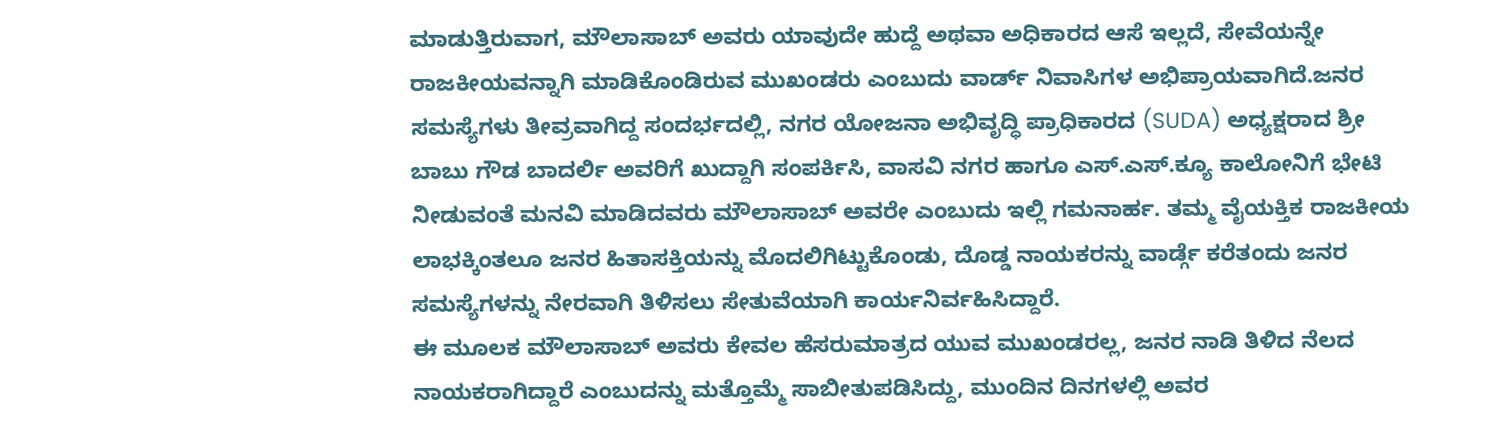ಮಾಡುತ್ತಿರುವಾಗ, ಮೌಲಾಸಾಬ್ ಅವರು ಯಾವುದೇ ಹುದ್ದೆ ಅಥವಾ ಅಧಿಕಾರದ ಆಸೆ ಇಲ್ಲದೆ, ಸೇವೆಯನ್ನೇ ರಾಜಕೀಯವನ್ನಾಗಿ ಮಾಡಿಕೊಂಡಿರುವ ಮುಖಂಡರು ಎಂಬುದು ವಾರ್ಡ್ ನಿವಾಸಿಗಳ ಅಭಿಪ್ರಾಯವಾಗಿದೆ.ಜನರ ಸಮಸ್ಯೆಗಳು ತೀವ್ರವಾಗಿದ್ದ ಸಂದರ್ಭದಲ್ಲಿ, ನಗರ ಯೋಜನಾ ಅಭಿವೃದ್ಧಿ ಪ್ರಾಧಿಕಾರದ (SUDA) ಅಧ್ಯಕ್ಷರಾದ ಶ್ರೀ ಬಾಬು ಗೌಡ ಬಾದರ್ಲಿ ಅವರಿಗೆ ಖುದ್ದಾಗಿ ಸಂಪರ್ಕಿಸಿ, ವಾಸವಿ ನಗರ ಹಾಗೂ ಎಸ್.ಎಸ್.ಕ್ಯೂ ಕಾಲೋನಿಗೆ ಭೇಟಿ ನೀಡುವಂತೆ ಮನವಿ ಮಾಡಿದವರು ಮೌಲಾಸಾಬ್ ಅವರೇ ಎಂಬುದು ಇಲ್ಲಿ ಗಮನಾರ್ಹ. ತಮ್ಮ ವೈಯಕ್ತಿಕ ರಾಜಕೀಯ ಲಾಭಕ್ಕಿಂತಲೂ ಜನರ ಹಿತಾಸಕ್ತಿಯನ್ನು ಮೊದಲಿಗಿಟ್ಟುಕೊಂಡು, ದೊಡ್ಡ ನಾಯಕರನ್ನು ವಾರ್ಡ್ಗೆ ಕರೆತಂದು ಜನರ ಸಮಸ್ಯೆಗಳನ್ನು ನೇರವಾಗಿ ತಿಳಿಸಲು ಸೇತುವೆಯಾಗಿ ಕಾರ್ಯನಿರ್ವಹಿಸಿದ್ದಾರೆ.
ಈ ಮೂಲಕ ಮೌಲಾಸಾಬ್ ಅವರು ಕೇವಲ ಹೆಸರುಮಾತ್ರದ ಯುವ ಮುಖಂಡರಲ್ಲ, ಜನರ ನಾಡಿ ತಿಳಿದ ನೆಲದ ನಾಯಕರಾಗಿದ್ದಾರೆ ಎಂಬುದನ್ನು ಮತ್ತೊಮ್ಮೆ ಸಾಬೀತುಪಡಿಸಿದ್ದು, ಮುಂದಿನ ದಿನಗಳಲ್ಲಿ ಅವರ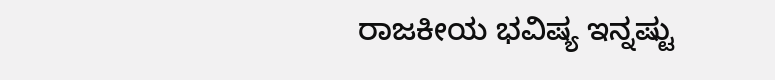ರಾಜಕೀಯ ಭವಿಷ್ಯ ಇನ್ನಷ್ಟು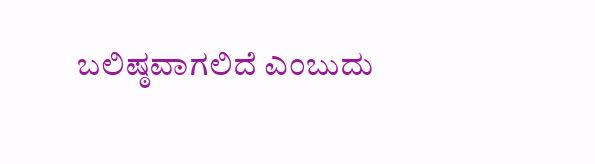ಬಲಿಷ್ಠವಾಗಲಿದೆ ಎಂಬುದು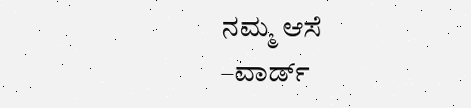ನಮ್ಮ ಆಸೆ
–ವಾರ್ಡ್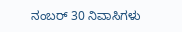ನಂಬರ್ 30 ನಿವಾಸಿಗಳು